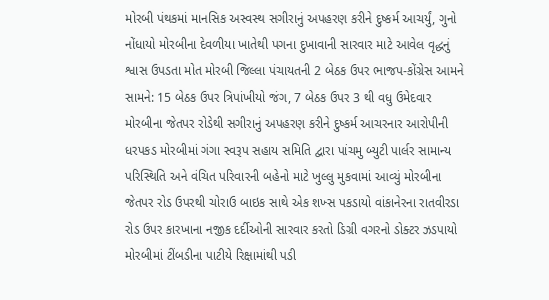મોરબી પંથકમાં માનસિક અસ્વસ્થ સગીરાનું અપહરણ કરીને દુષ્કર્મ આચર્યું, ગુનો નોંધાયો મોરબીના દેવળીયા ખાતેથી પગના દુખાવાની સારવાર માટે આવેલ વૃદ્ધનું શ્વાસ ઉપડતા મોત મોરબી જિલ્લા પંચાયતની 2 બેઠક ઉપર ભાજપ-કોંગ્રેસ આમને સામને: 15 બેઠક ઉપર ત્રિપાંખીયો જંગ, 7 બેઠક ઉપર 3 થી વધુ ઉમેદવાર મોરબીના જેતપર રોડેથી સગીરાનું અપહરણ કરીને દુષ્કર્મ આચરનાર આરોપીની ધરપકડ મોરબીમાં ગંગા સ્વરૂપ સહાય સમિતિ દ્વારા પાંચમુ બ્યુટી પાર્લર સામાન્ય પરિસ્થિતિ અને વંચિત પરિવારની બહેનો માટે ખુલ્લુ મુકવામાં આવ્યું મોરબીના જેતપર રોડ ઉપરથી ચોરાઉ બાઇક સાથે એક શખ્સ પકડાયો વાંકાનેરના રાતવીરડા રોડ ઉપર કારખાના નજીક દર્દીઓની સારવાર કરતો ડિગ્રી વગરનો ડોક્ટર ઝડપાયો મોરબીમાં ટીંબડીના પાટીયે રિક્ષામાંથી પડી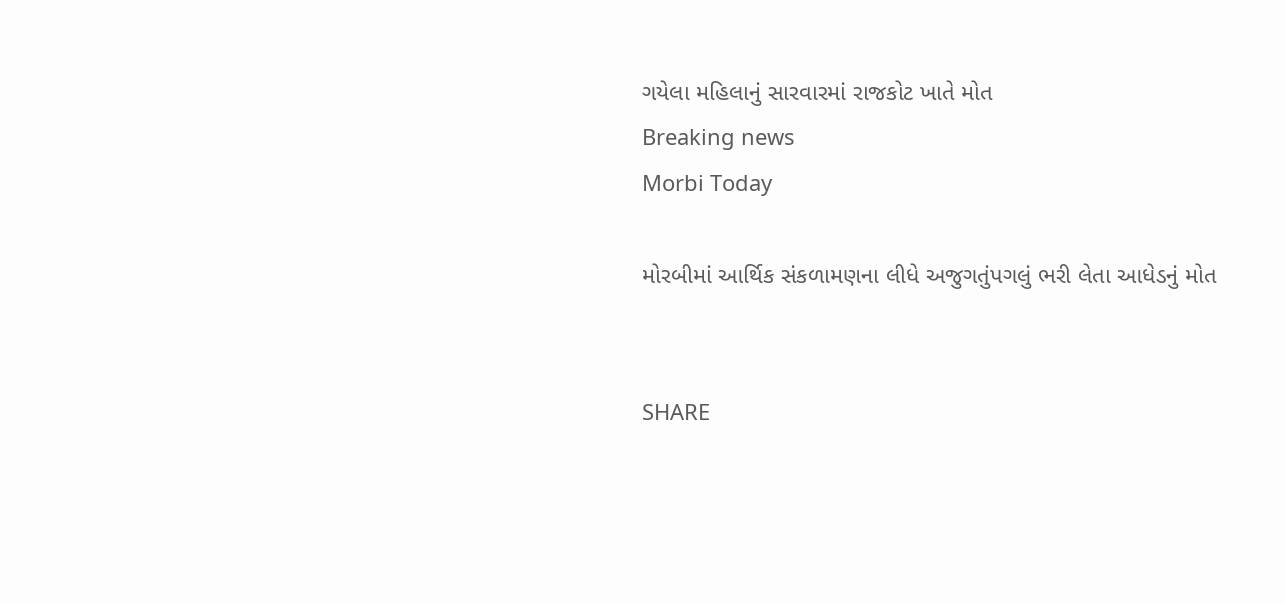ગયેલા મહિલાનું સારવારમાં રાજકોટ ખાતે મોત
Breaking news
Morbi Today

મોરબીમાં આર્થિક સંકળામણના લીધે અજુગતુંપગલું ભરી લેતા આધેડનું મોત


SHARE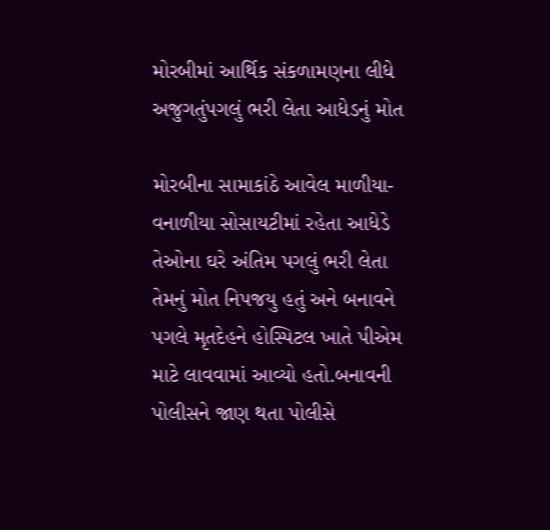મોરબીમાં આર્થિક સંકળામણના લીધે અજુગતુંપગલું ભરી લેતા આધેડનું મોત

મોરબીના સામાકાંઠે આવેલ માળીયા-વનાળીયા સોસાયટીમાં રહેતા આધેડે તેઓના ઘરે અંતિમ પગલું ભરી લેતા તેમનું મોત નિપજયુ હતું અને બનાવને પગલે મૃતદેહને હોસ્પિટલ ખાતે પીએમ માટે લાવવામાં આવ્યો હતો.બનાવની પોલીસને જાણ થતા પોલીસે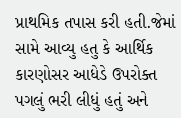પ્રાથમિક તપાસ કરી હતી.જેમાં સામે આવ્યુ હતુ કે આર્થિક કારણોસર આધેડે ઉપરોક્ત પગલું ભરી લીધું હતું અને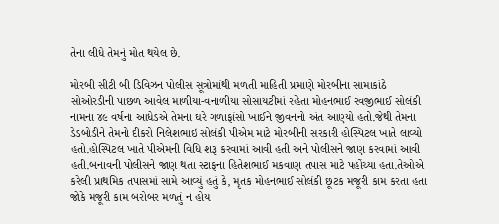તેના લીધે તેમનું મોત થયેલ છે.

મોરબી સીટી બી ડિવિઝન પોલીસ સૂત્રોમાંથી મળતી માહિતી પ્રમાણે મોરબીના સામાકાંઠે સોઓરડીની પાછળ આવેલ માળીયા-વનાળીયા સોસાયટીમાં રહેતા મોહનભાઈ રવજીભાઈ સોલંકી નામના ૪૯ વર્ષના આધેડએ તેમના ઘરે ગળાફાંસો ખાઈને જીવનનો અંત આણ્યો હતો.જેથી તેમના ડેડબોડીને તેમનો દીકરો નિલેશભાઇ સોલંકી પીએમ માટે મોરબીની સરકારી હોસ્પિટલ ખાતે લાવ્યો હતો.હોસ્પિટલ ખાતે પીએમની વિધિ શરૂ કરવામાં આવી હતી અને પોલીસને જાણ કરવામાં આવી હતી.બનાવની પોલીસને જાણ થતા સ્ટાફના હિતેશભાઈ મકવાણ તપાસ માટે પહોંચ્યા હતા.તેઓએ કરેલી પ્રાથમિક તપાસમાં સામે આવ્યું હતું કે, મૃતક મોહનભાઈ સોલંકી છૂટક મજૂરી કામ કરતા હતા જોકે મજૂરી કામ બરોબર મળતું ન હોય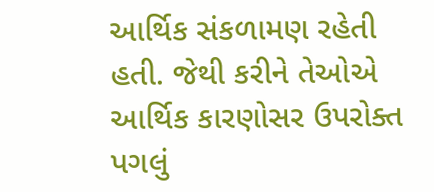આર્થિક સંકળામણ રહેતી હતી. જેથી કરીને તેઓએ આર્થિક કારણોસર ઉપરોક્ત પગલું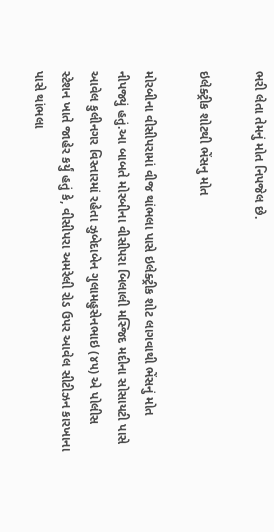ભરી લેતા તેમનું મોત નિપજેલ છે.

ઇલેક્ટ્રીક શોટથી ભેંસનુ મોત

મોરબીના વીસીપરામાં વીજ થાંભલા પાસે ઇલેક્ટ્રીક શોટ લાગવાથી ભેંસનું મોત નીપજ્યું હતું.આ બાબતે મોરબીના વીસીપરા બિલાલી મસ્જિદ મદીના સોસાયટી પાસે આવેલ કુલીનગર વિસ્તારમાં રહેતા ઝુબેદાબેન ગુલામહુસેનભાઇ (૪૫) એ પોલીસ સ્ટેશન ખાતે જાહેર કર્યું હતું કે, વીસીપરા અમરેલી રોડ ઉપર આવેલ સીટીઝન કારખાના પાસે થાંભલા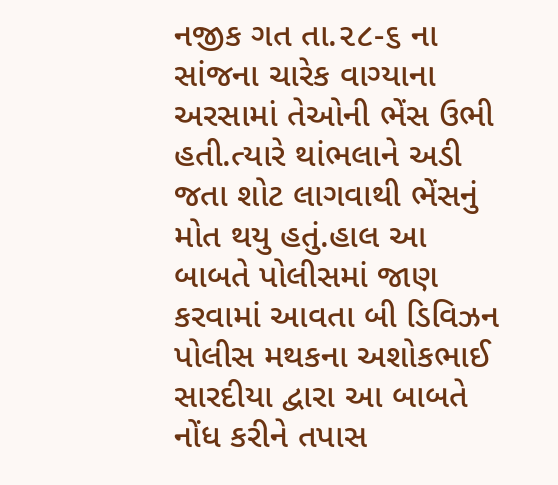નજીક ગત તા.૨૮-૬ ના સાંજના ચારેક વાગ્યાના અરસામાં તેઓની ભેંસ ઉભી હતી.ત્યારે થાંભલાને અડી જતા શોટ લાગવાથી ભેંસનું મોત થયુ હતું.હાલ આ બાબતે પોલીસમાં જાણ કરવામાં આવતા બી ડિવિઝન પોલીસ મથકના અશોકભાઈ સારદીયા દ્વારા આ બાબતે નોંધ કરીને તપાસ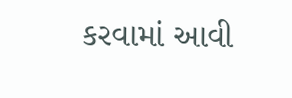કરવામાં આવી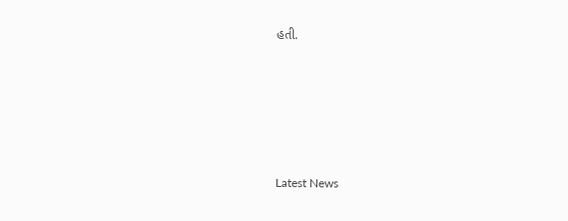હતી.






Latest News